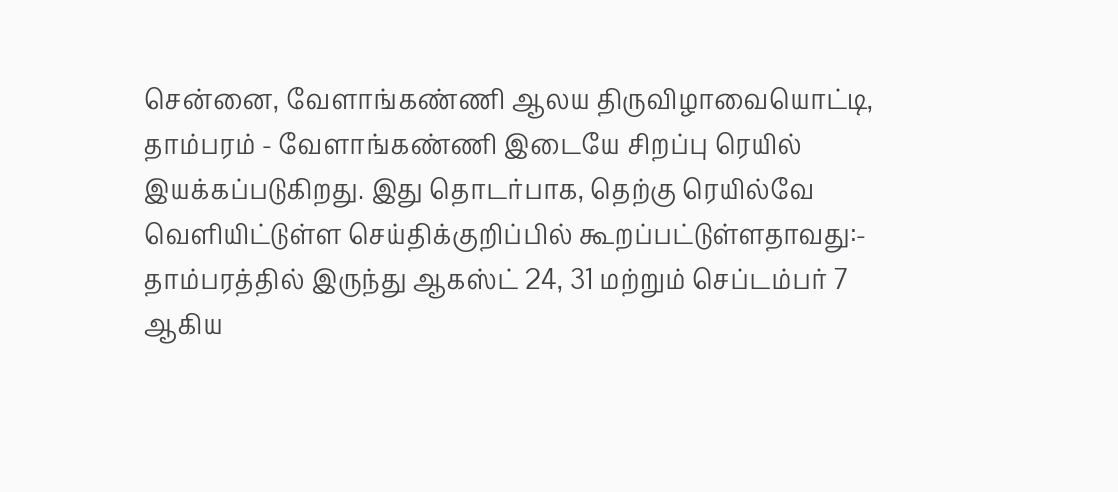சென்னை, வேளாங்கண்ணி ஆலய திருவிழாவையொட்டி, தாம்பரம் - வேளாங்கண்ணி இடையே சிறப்பு ரெயில் இயக்கப்படுகிறது. இது தொடர்பாக, தெற்கு ரெயில்வே வெளியிட்டுள்ள செய்திக்குறிப்பில் கூறப்பட்டுள்ளதாவது:- தாம்பரத்தில் இருந்து ஆகஸ்ட் 24, 31 மற்றும் செப்டம்பர் 7 ஆகிய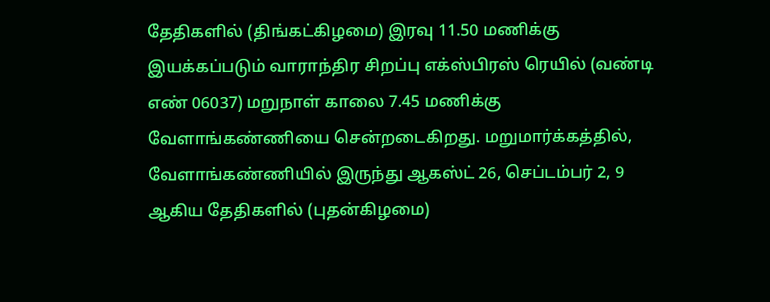தேதிகளில் (திங்கட்கிழமை) இரவு 11.50 மணிக்கு இயக்கப்படும் வாராந்திர சிறப்பு எக்ஸ்பிரஸ் ரெயில் (வண்டி எண் 06037) மறுநாள் காலை 7.45 மணிக்கு வேளாங்கண்ணியை சென்றடைகிறது. மறுமார்க்கத்தில், வேளாங்கண்ணியில் இருந்து ஆகஸ்ட் 26, செப்டம்பர் 2, 9 ஆகிய தேதிகளில் (புதன்கிழமை)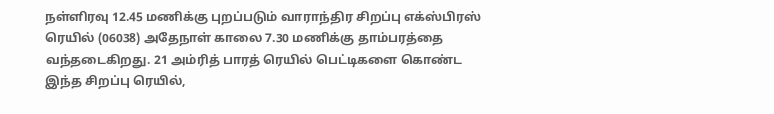நள்ளிரவு 12.45 மணிக்கு புறப்படும் வாராந்திர சிறப்பு எக்ஸ்பிரஸ் ரெயில் (06038) அதேநாள் காலை 7.30 மணிக்கு தாம்பரத்தை வந்தடைகிறது. 21 அம்ரித் பாரத் ரெயில் பெட்டிகளை கொண்ட இந்த சிறப்பு ரெயில்,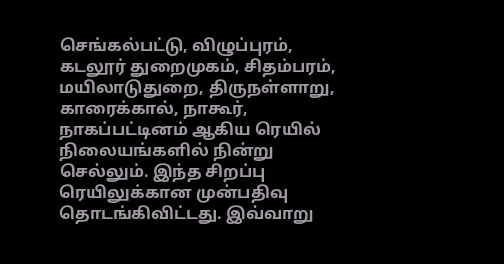செங்கல்பட்டு, விழுப்புரம், கடலூர் துறைமுகம், சிதம்பரம், மயிலாடுதுறை, திருநள்ளாறு, காரைக்கால், நாகூர், நாகப்பட்டினம் ஆகிய ரெயில் நிலையங்களில் நின்று செல்லும். இந்த சிறப்பு ரெயிலுக்கான முன்பதிவு தொடங்கிவிட்டது. இவ்வாறு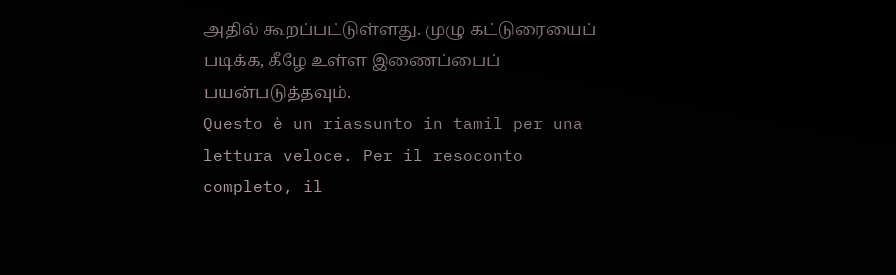அதில் கூறப்பட்டுள்ளது. முழு கட்டுரையைப் படிக்க, கீழே உள்ள இணைப்பைப் பயன்படுத்தவும்.
Questo è un riassunto in tamil per una lettura veloce. Per il resoconto completo, il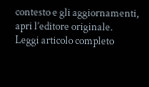contesto e gli aggiornamenti, apri l’editore originale.
Leggi articolo completo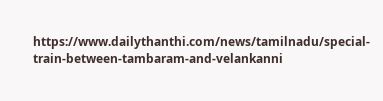https://www.dailythanthi.com/news/tamilnadu/special-train-between-tambaram-and-velankanni